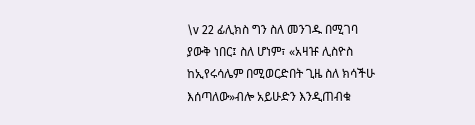\v 22 ፊሊክስ ግን ስለ መንገዱ በሚገባ ያውቅ ነበር፤ ስለ ሆነም፣ «አዛዡ ሊስዮስ ከኢየሩሳሌም በሚወርድበት ጊዜ ስለ ክሳችሁ እሰጣለው»ብሎ አይሁድን እንዲጠብቁ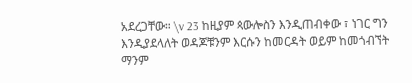አደረጋቸው። \v 23 ከዚያም ጳውሎስን እንዲጠብቀው ፣ ነገር ግን እንዲያደላለት ወዳጆቹንም እርሱን ከመርዳት ወይም ከመጎብኘት ማንም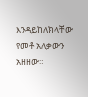እንዳይከለክላቸው የመቶ አለቃውን አዘዘው።